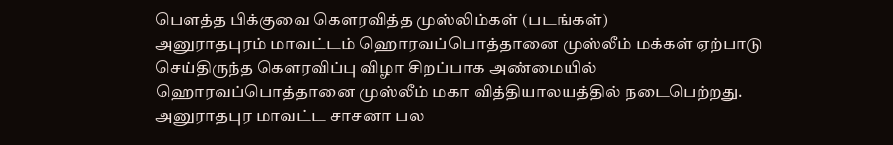பௌத்த பிக்குவை கௌரவித்த முஸ்லிம்கள் (படங்கள்)
அனுராதபுரம் மாவட்டம் ஹொரவப்பொத்தானை முஸ்லீம் மக்கள் ஏற்பாடு செய்திருந்த கௌரவிப்பு விழா சிறப்பாக அண்மையில் ஹொரவப்பொத்தானை முஸ்லீம் மகா வித்தியாலயத்தில் நடைபெற்றது.
அனுராதபுர மாவட்ட சாசனா பல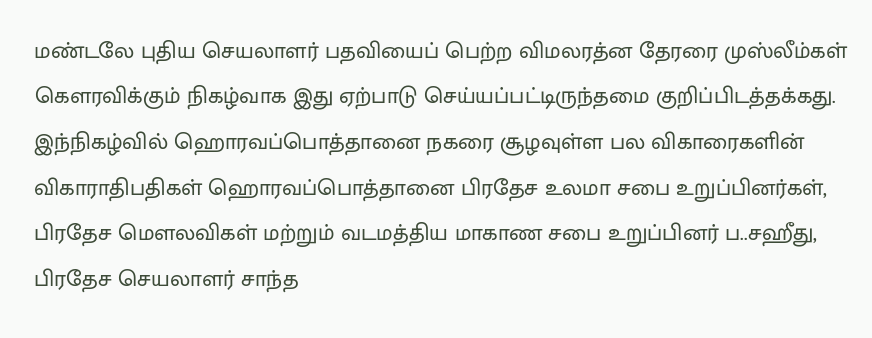மண்டலே புதிய செயலாளர் பதவியைப் பெற்ற விமலரத்ன தேரரை முஸ்லீம்கள் கௌரவிக்கும் நிகழ்வாக இது ஏற்பாடு செய்யப்பட்டிருந்தமை குறிப்பிடத்தக்கது.
இந்நிகழ்வில் ஹொரவப்பொத்தானை நகரை சூழவுள்ள பல விகாரைகளின் விகாராதிபதிகள் ஹொரவப்பொத்தானை பிரதேச உலமா சபை உறுப்பினர்கள், பிரதேச மௌலவிகள் மற்றும் வடமத்திய மாகாண சபை உறுப்பினர் ப..சஹீது, பிரதேச செயலாளர் சாந்த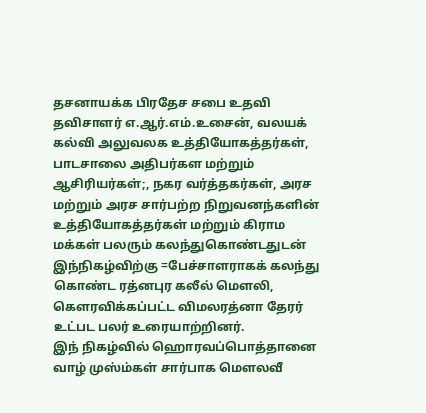தசனாயக்க பிரதேச சபை உதவி தவிசாளர் எ.ஆர்.எம்.உசைன், வலயக் கல்வி அலுவலக உத்தியோகத்தர்கள், பாடசாலை அதிபர்கள மற்றும் ஆசிரியர்கள்;, நகர வர்த்தகர்கள், அரச மற்றும் அரச சார்பற்ற நிறுவனந்களின் உத்தியோகத்தர்கள் மற்றும் கிராம மக்கள் பலரும் கலந்துகொண்டதுடன் இந்நிகழ்விற்கு =பேச்சாளராகக் கலந்து கொண்ட ரத்னபுர கலீல் மௌலி, கௌரவிக்கப்பட்ட விமலரத்னா தேரர் உட்பட பலர் உரையாற்றினர்.
இந் நிகழ்வில் ஹொரவப்பொத்தானை வாழ் முஸ்ம்கள் சார்பாக மௌலவீ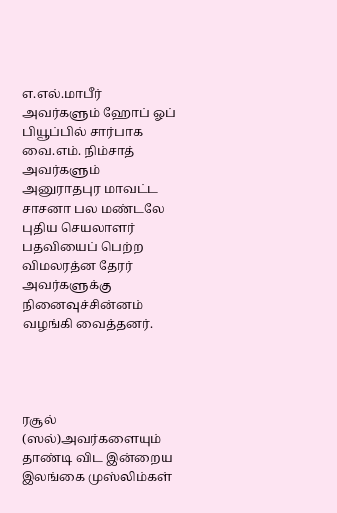எ.எல்.மாபீர் அவர்களும் ஹோப் ஓப் பியூப்பில் சார்பாக வை.எம். நிம்சாத் அவர்களும் அனுராதபுர மாவட்ட சாசனா பல மண்டலே புதிய செயலாளர் பதவியைப் பெற்ற விமலரத்ன தேரர் அவர்களுக்கு நினைவுச்சின்னம் வழங்கி வைத்தனர்.




ரசூல் (ஸல்)அவர்களையும் தாண்டி விட இன்றைய இலங்கை முஸ்லிம்கள்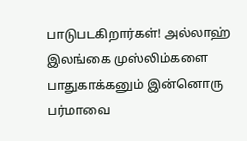பாடுபடகிறார்கள்! அல்லாஹ் இலங்கை முஸ்லிம்களை பாதுகாக்கனும் இன்னொரு பர்மாவை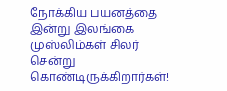நோக்கிய பயனத்தை இன்று இலங்கை முஸ்லிம்கள் சிலர் சென்று கொண்டிருக்கிறார்கள்!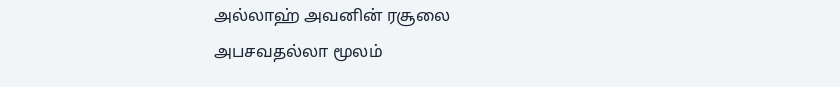அல்லாஹ் அவனின் ரசூலை அபசவதல்லா மூலம்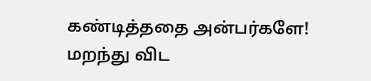கண்டித்ததை அன்பர்களே! மறந்து விட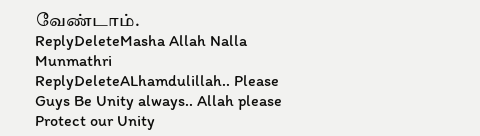வேண்டாம்.
ReplyDeleteMasha Allah Nalla Munmathri
ReplyDeleteALhamdulillah.. Please Guys Be Unity always.. Allah please Protect our Unity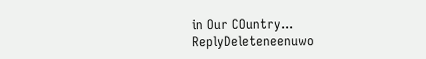in Our COuntry...
ReplyDeleteneenuwo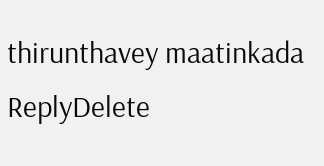thirunthavey maatinkada
ReplyDelete